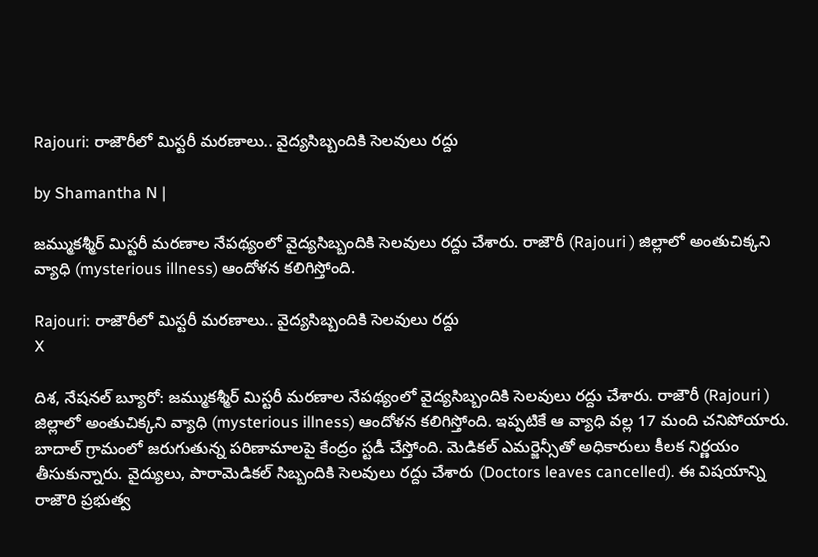Rajouri: రాజౌరీలో మిస్టరీ మరణాలు.. వైద్యసిబ్బందికి సెలవులు రద్దు

by Shamantha N |

జ‌మ్ముక‌శ్మీర్‌ మిస్టరీ మరణాల నేపథ్యంలో వైద్యసిబ్బందికి సెలవులు రద్దు చేశారు. రాజౌరీ (Rajouri ) జిల్లాలో అంతుచిక్కని వ్యాధి (mysterious illness) ఆందోళన కలిగిస్తోంది.

Rajouri: రాజౌరీలో మిస్టరీ మరణాలు.. వైద్యసిబ్బందికి సెలవులు రద్దు
X

దిశ, నేషనల్ బ్యూరో: జ‌మ్ముక‌శ్మీర్‌ మిస్టరీ మరణాల నేపథ్యంలో వైద్యసిబ్బందికి సెలవులు రద్దు చేశారు. రాజౌరీ (Rajouri ) జిల్లాలో అంతుచిక్కని వ్యాధి (mysterious illness) ఆందోళన కలిగిస్తోంది. ఇప్పటికే ఆ వ్యాధి వల్ల 17 మంది చనిపోయారు. బాదాల్ గ్రామంలో జ‌రుగుతున్న ప‌రిణామాల‌పై కేంద్రం స్టడీ చేస్తోంది. మెడికల్‌ ఎమర్జెన్సీతో అధికారులు కీలక నిర్ణయం తీసుకున్నారు. వైద్యులు, పారామెడికల్‌ సిబ్బందికి సెలవులు రద్దు చేశారు (Doctors leaves cancelled). ఈ విషయాన్ని రాజౌరి ప్రభుత్వ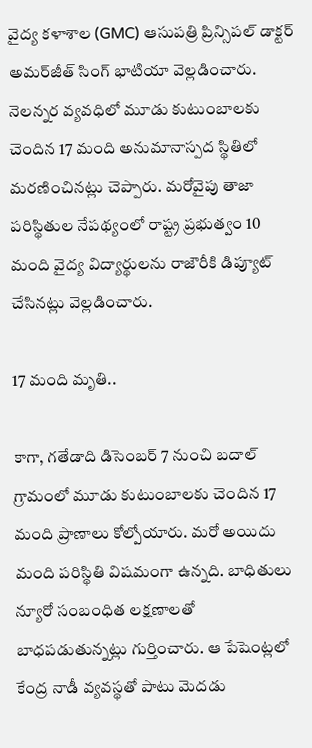వైద్య కళాశాల (GMC) ఆసుపత్రి ప్రిన్సిపల్ డాక్టర్ అమర్‌జీత్ సింగ్ భాటియా వెల్లడించారు. నెలన్నర వ్యవధిలో మూడు కుటుంబాలకు చెందిన 17 మంది అనుమానాస్పద స్థితిలో మరణించినట్లు చెప్పారు. మరోవైపు తాజా పరిస్థితుల నేపథ్యంలో రాష్ట్ర ప్రభుత్వం 10 మంది వైద్య విద్యార్థులను రాజౌరీకి డిప్యూట్‌ చేసినట్లు వెల్లడించారు.

17 మంది మృతి..

కాగా, గతేడాది డిసెంబ‌ర్ 7 నుంచి బ‌దాల్ గ్రామంలో మూడు కుటుంబాల‌కు చెందిన 17 మంది ప్రాణాలు కోల్పోయారు. మ‌రో అయిదు మంది ప‌రిస్థితి విష‌మంగా ఉన్నది. బాధితులు న్యూరో సంబంధిత ల‌క్షణాల‌తో బాధ‌ప‌డుతున్నట్లు గుర్తించారు. ఆ పేషెంట్లలో కేంద్ర నాడీ వ్యవ‌స్థతో పాటు మెద‌డు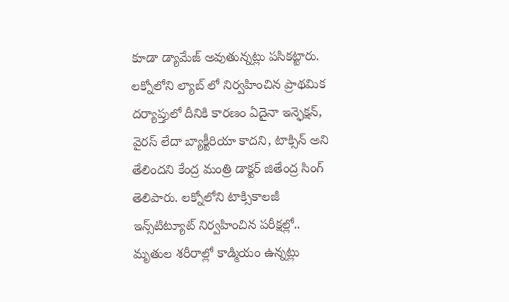కూడా డ్యామేజ్ అవుతున్నట్లు ప‌సిక‌ట్టారు. లక్నోలోని ల్యాబ్ లో నిర్వహించిన ప్రాథమిక దర్యాప్తులో దీనికి కారణం ఏదైనా ఇన్ఫెక్షన్, వైరస్ లేదా బ్యాక్టీరియా కాదని, టాక్సిన్ అని తేలిందని కేంద్ర మంత్రి డాక్టర్ జితేంద్ర సింగ్ తెలిపారు. ల‌క్నోలోని టాక్సికాల‌జీ ఇన్స్‌టిట్యూట్ నిర్వహించిన ప‌రీక్షల్లో.. మృతుల శ‌రీరాల్లో కాడ్మియం ఉన్నట్లు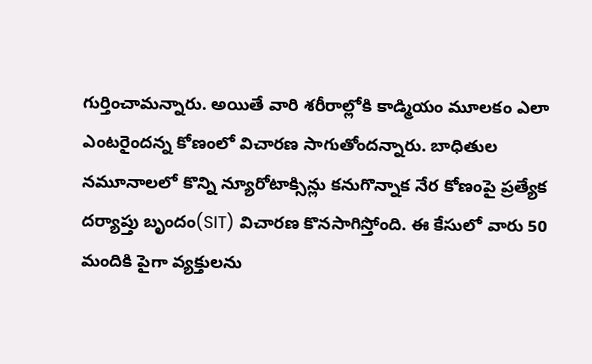గుర్తించామ‌న్నారు. అయితే వారి శ‌రీరాల్లోకి కాడ్మియం మూల‌కం ఎలా ఎంట‌రైంద‌న్న కోణంలో విచార‌ణ సాగుతోంద‌న్నారు. బాధితుల నమూనాలలో కొన్ని న్యూరోటాక్సిన్లు కనుగొన్నాక నేర కోణంపై ప్రత్యేక దర్యాప్తు బృందం(SIT) విచారణ కొనసాగిస్తోంది. ఈ కేసులో వారు 50 మందికి పైగా వ్యక్తులను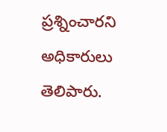ప్రశ్నించారని అధికారులు తెలిపారు.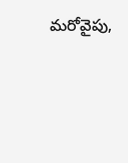మరోవైపు,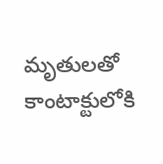మృతుల‌తో కాంటాక్టులోకి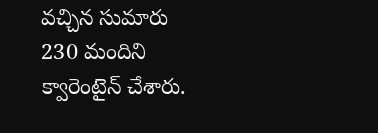వ‌చ్చిన సుమారు 230 మందిని క్వారెంటైన్ చేశారు.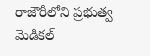రాజౌరీలోని ప్రభుత్వ మెడిక‌ల్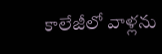కాలేజీలో వాళ్లను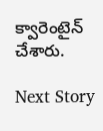క్వారెంటైన్ చేశారు.

Next Story